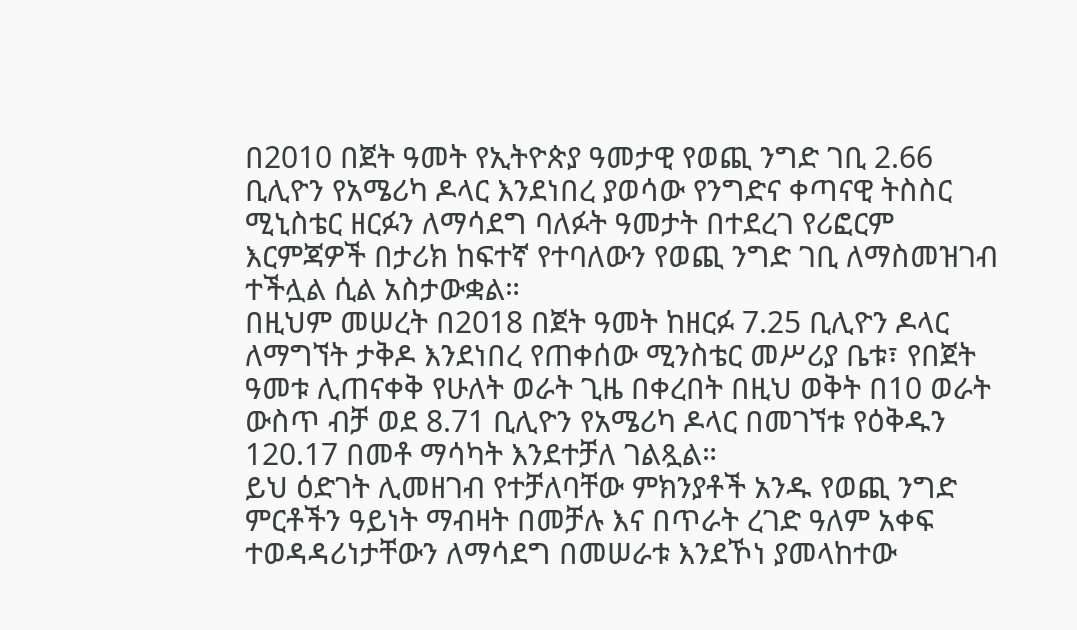በ2010 በጀት ዓመት የኢትዮጵያ ዓመታዊ የወጪ ንግድ ገቢ 2.66 ቢሊዮን የአሜሪካ ዶላር እንደነበረ ያወሳው የንግድና ቀጣናዊ ትስስር ሚኒስቴር ዘርፉን ለማሳደግ ባለፉት ዓመታት በተደረገ የሪፎርም እርምጃዎች በታሪክ ከፍተኛ የተባለውን የወጪ ንግድ ገቢ ለማስመዝገብ ተችሏል ሲል አስታውቋል።
በዚህም መሠረት በ2018 በጀት ዓመት ከዘርፉ 7.25 ቢሊዮን ዶላር ለማግኘት ታቅዶ እንደነበረ የጠቀሰው ሚንስቴር መሥሪያ ቤቱ፣ የበጀት ዓመቱ ሊጠናቀቅ የሁለት ወራት ጊዜ በቀረበት በዚህ ወቅት በ10 ወራት ውስጥ ብቻ ወደ 8.71 ቢሊዮን የአሜሪካ ዶላር በመገኘቱ የዕቅዱን 120.17 በመቶ ማሳካት እንደተቻለ ገልጿል።
ይህ ዕድገት ሊመዘገብ የተቻለባቸው ምክንያቶች አንዱ የወጪ ንግድ ምርቶችን ዓይነት ማብዛት በመቻሉ እና በጥራት ረገድ ዓለም አቀፍ ተወዳዳሪነታቸውን ለማሳደግ በመሠራቱ እንደኾነ ያመላከተው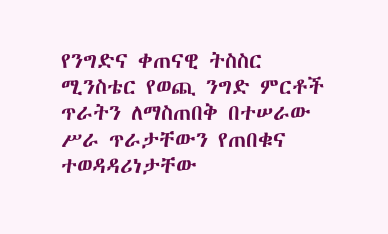የንግድና ቀጠናዊ ትስስር ሚንስቴር የወጪ ንግድ ምርቶች ጥራትን ለማስጠበቅ በተሠራው ሥራ ጥራታቸውን የጠበቁና ተወዳዳሪነታቸው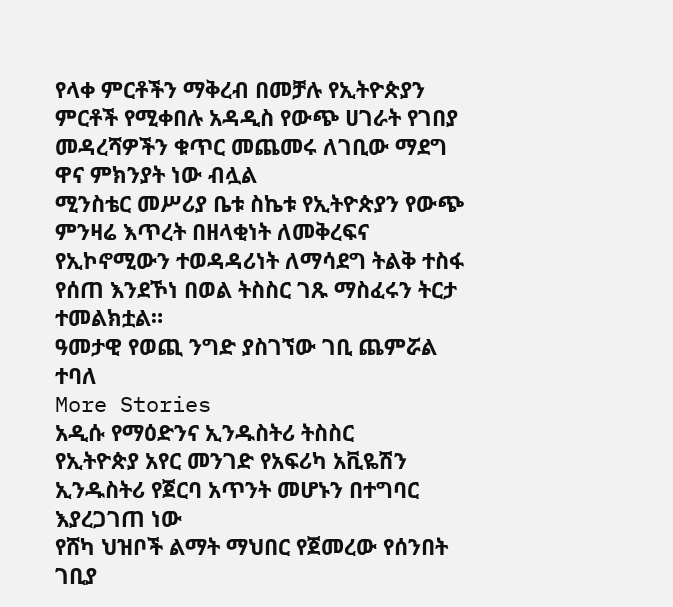የላቀ ምርቶችን ማቅረብ በመቻሉ የኢትዮጵያን ምርቶች የሚቀበሉ አዳዲስ የውጭ ሀገራት የገበያ መዳረሻዎችን ቁጥር መጨመሩ ለገቢው ማደግ ዋና ምክንያት ነው ብሏል
ሚንስቴር መሥሪያ ቤቱ ስኬቱ የኢትዮጵያን የውጭ ምንዛሬ እጥረት በዘላቂነት ለመቅረፍና የኢኮኖሚውን ተወዳዳሪነት ለማሳደግ ትልቅ ተስፋ የሰጠ እንደኾነ በወል ትስስር ገጹ ማስፈሩን ትርታ ተመልክቷል።
ዓመታዊ የወጪ ንግድ ያስገኘው ገቢ ጨምሯል ተባለ
More Stories
አዲሱ የማዕድንና ኢንዱስትሪ ትስስር
የኢትዮጵያ አየር መንገድ የአፍሪካ አቪዬሽን ኢንዱስትሪ የጀርባ አጥንት መሆኑን በተግባር እያረጋገጠ ነው
የሸካ ህዝቦች ልማት ማህበር የጀመረው የሰንበት ገቢያ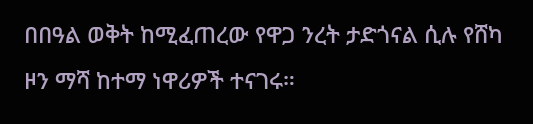በበዓል ወቅት ከሚፈጠረው የዋጋ ንረት ታድጎናል ሲሉ የሸካ ዞን ማሻ ከተማ ነዋሪዎች ተናገሩ።